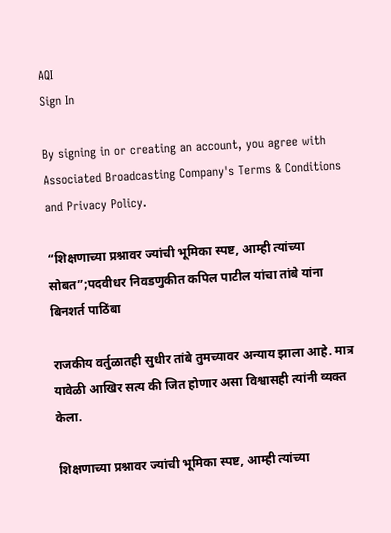AQI
Sign In

By signing in or creating an account, you agree with Associated Broadcasting Company's Terms & Conditions and Privacy Policy.

“शिक्षणाच्या प्रश्नावर ज्यांची भूमिका स्पष्ट, आम्ही त्यांच्या सोबत”;पदवीधर निवडणुकीत कपिल पाटील यांचा तांबे यांना बिनशर्त पाठिंबा

राजकीय वर्तुळातही सुधीर तांबे तुमच्यावर अन्याय झाला आहे. मात्र यावेळी आखिर सत्य की जित होणार असा विश्वासही त्यांनी व्यक्त केला.

शिक्षणाच्या प्रश्नावर ज्यांची भूमिका स्पष्ट, आम्ही त्यांच्या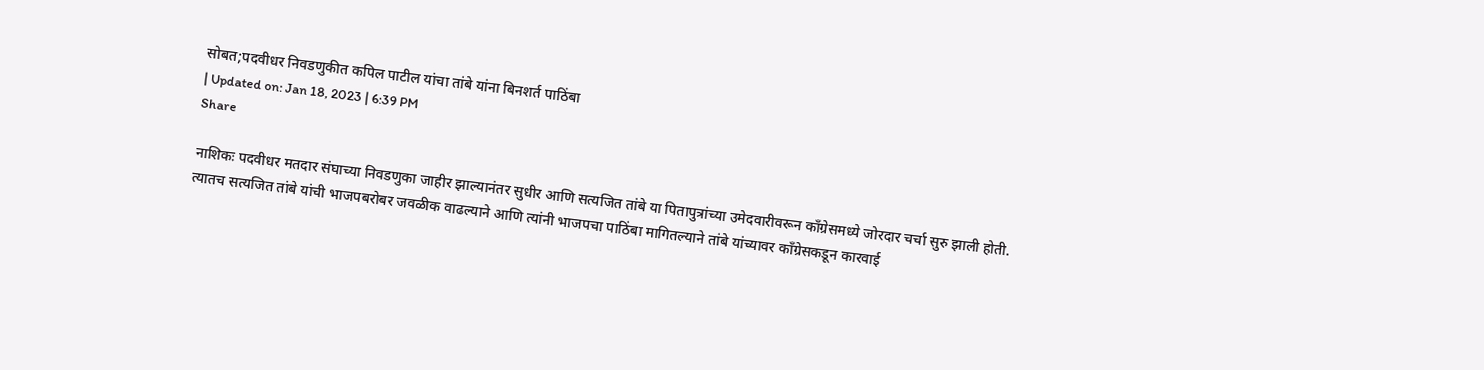सोबत;पदवीधर निवडणुकीत कपिल पाटील यांचा तांबे यांना बिनशर्त पाठिंबा
| Updated on: Jan 18, 2023 | 6:39 PM
Share

नाशिकः पदवीधर मतदार संघाच्या निवडणुका जाहीर झाल्यानंतर सुधीर आणि सत्यजित तांबे या पितापुत्रांच्या उमेदवारीवरून काँग्रेसमध्ये जोरदार चर्चा सुरु झाली होती. त्यातच सत्यजित तांबे यांची भाजपबरोबर जवळीक वाढल्याने आणि त्यांनी भाजपचा पाठिंबा मागितल्याने तांबे यांच्यावर काँग्रेसकडून कारवाई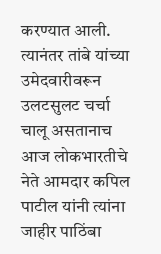करण्यात आली. त्यानंतर तांबे यांच्या उमेदवारीवरून उलटसुलट चर्चा चालू असतानाच आज लोकभारतीचे नेते आमदार कपिल पाटील यांनी त्यांना जाहीर पाठिंबा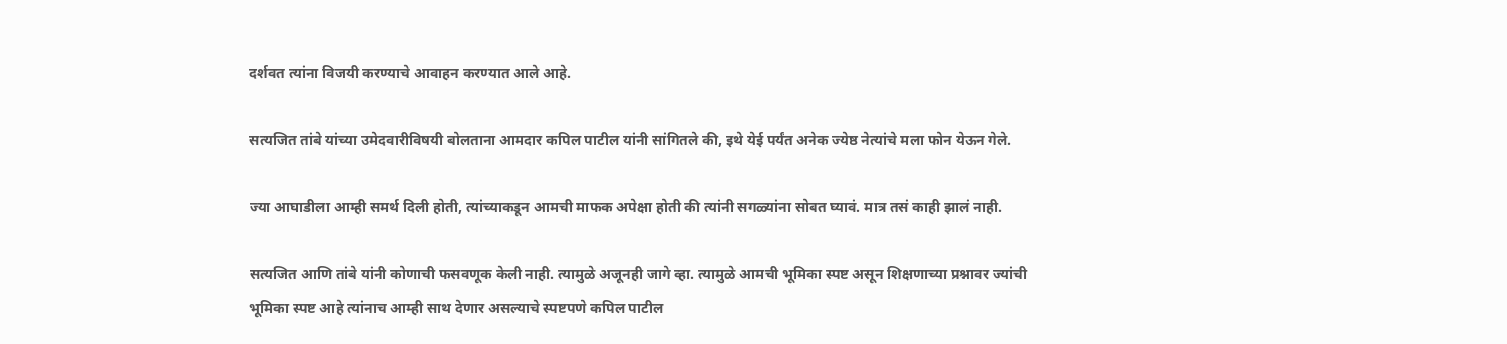दर्शवत त्यांना विजयी करण्याचे आवाहन करण्यात आले आहे.

सत्यजित तांबे यांच्या उमेदवारीविषयी बोलताना आमदार कपिल पाटील यांनी सांगितले की, इथे येई पर्यंत अनेक ज्येष्ठ नेत्यांचे मला फोन येऊन गेले.

ज्या आघाडीला आम्ही समर्थ दिली होती, त्यांच्याकडून आमची माफक अपेक्षा होती की त्यांनी सगळ्यांना सोबत घ्यावं. मात्र तसं काही झालं नाही.

सत्यजित आणि तांबे यांनी कोणाची फसवणूक केली नाही. त्यामुळे अजूनही जागे व्हा. त्यामुळे आमची भूमिका स्पष्ट असून शिक्षणाच्या प्रश्नावर ज्यांची भूमिका स्पष्ट आहे त्यांनाच आम्ही साथ देणार असल्याचे स्पष्टपणे कपिल पाटील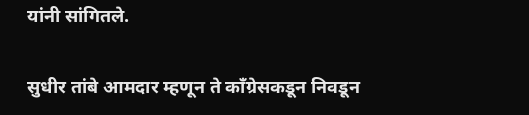यांनी सांगितले.

सुधीर तांबे आमदार म्हणून ते काँग्रेसकडून निवडून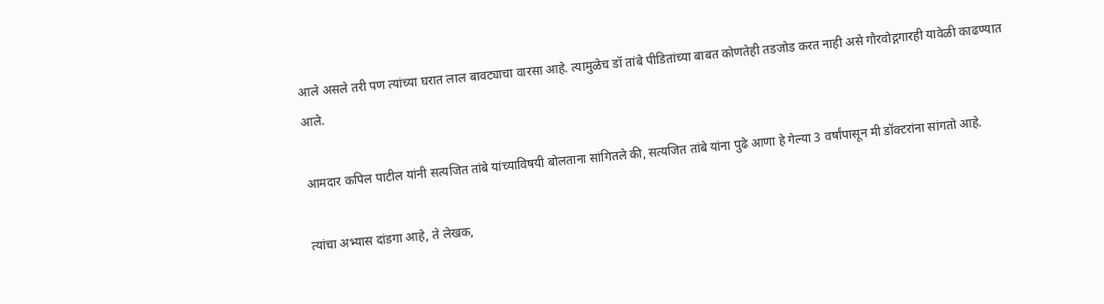आले असले तरी पण त्यांच्या घरात लाल बावट्याचा वारसा आहे. त्यामुळेच डॉ तांबे पीडितांच्या बाबत कोणतेही तडजोड करत नाही असे गौरवोद्गगारही यावेळी काढण्यात आले.

आमदार कपिल पाटील यांनी सत्यजित तांबे यांच्याविषयी बोलताना सांगितले की, सत्यजित तांबे यांना पुढे आणा हे गेल्या 3 वर्षांपासून मी डॉक्टरांना सांगतो आहे.

त्यांचा अभ्यास दांडगा आहे, ते लेखक,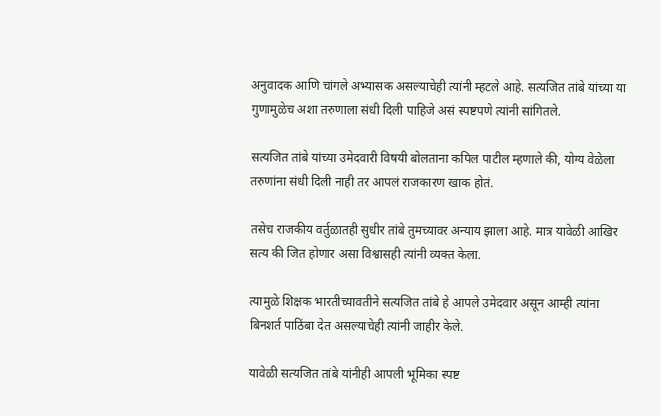अनुवादक आणि चांगले अभ्यासक असल्याचेही त्यांनी म्हटले आहे. सत्यजित तांबे यांच्या या गुणामुळेच अशा तरुणाला संधी दिली पाहिजे असं स्पष्टपणे त्यांनी सांगितले.

सत्यजित तांबे यांच्या उमेदवारी विषयी बोलताना कपिल पाटील म्हणाले की, योग्य वेळेला तरुणांना संधी दिली नाही तर आपलं राजकारण खाक होतं.

तसेच राजकीय वर्तुळातही सुधीर तांबे तुमच्यावर अन्याय झाला आहे. मात्र यावेळी आखिर सत्य की जित होणार असा विश्वासही त्यांनी व्यक्त केला.

त्यामुळे शिक्षक भारतीच्यावतीने सत्यजित तांबे हे आपले उमेदवार असून आम्ही त्यांना बिनशर्त पाठिंबा देत असल्याचेही त्यांनी जाहीर केले.

यावेळी सत्यजित तांबे यांनीही आपली भूमिका स्पष्ट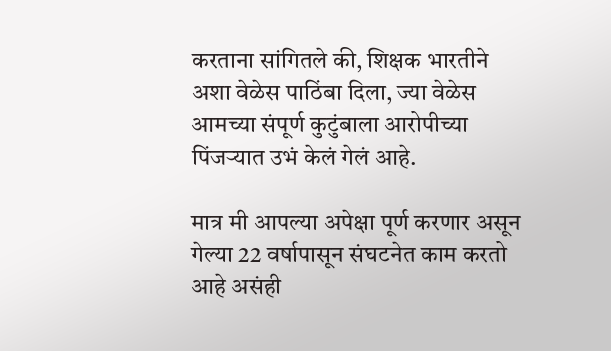करताना सांगितले की, शिक्षक भारतीने अशा वेळेस पाठिंबा दिला, ज्या वेळेस आमच्या संपूर्ण कुटुंबाला आरोपीच्या पिंजऱ्यात उभं केलं गेलं आहे.

मात्र मी आपल्या अपेक्षा पूर्ण करणार असून गेल्या 22 वर्षापासून संघटनेत काम करतो आहे असंही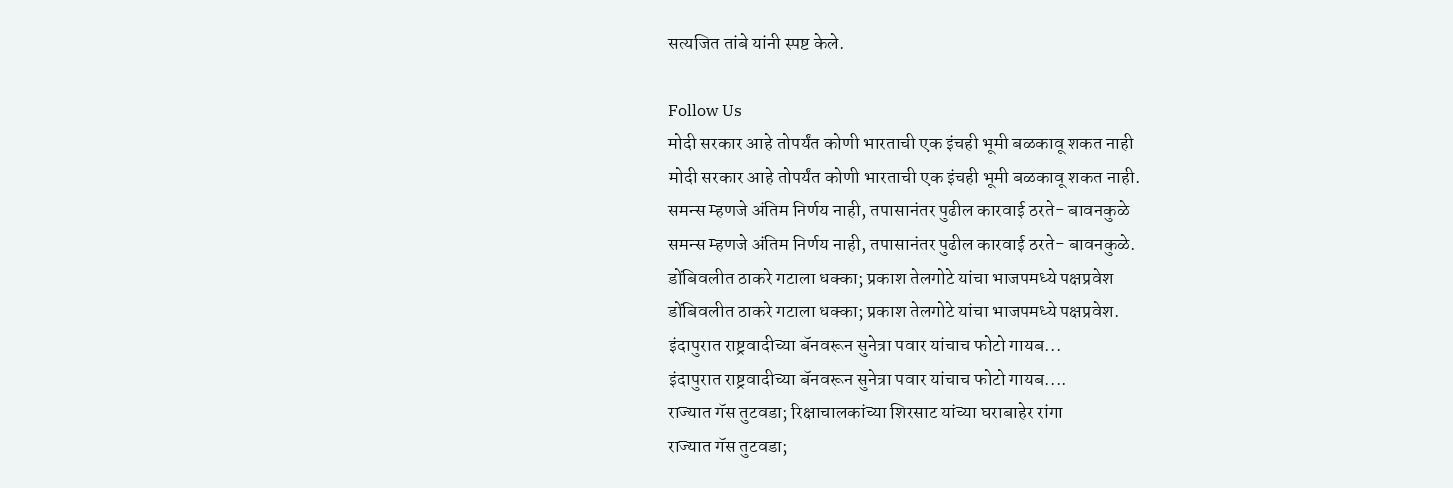सत्यजित तांबे यांनी स्पष्ट केले.

Follow Us
मोदी सरकार आहे तोपर्यंत कोणी भारताची एक इंचही भूमी बळकावू शकत नाही
मोदी सरकार आहे तोपर्यंत कोणी भारताची एक इंचही भूमी बळकावू शकत नाही.
समन्स म्हणजे अंतिम निर्णय नाही, तपासानंतर पुढील कारवाई ठरते- बावनकुळे
समन्स म्हणजे अंतिम निर्णय नाही, तपासानंतर पुढील कारवाई ठरते- बावनकुळे.
डोंबिवलीत ठाकरे गटाला धक्का; प्रकाश तेलगोटे यांचा भाजपमध्ये पक्षप्रवेश
डोंबिवलीत ठाकरे गटाला धक्का; प्रकाश तेलगोटे यांचा भाजपमध्ये पक्षप्रवेश.
इंदापुरात राष्ट्रवादीच्या बॅनवरून सुनेत्रा पवार यांचाच फोटो गायब...
इंदापुरात राष्ट्रवादीच्या बॅनवरून सुनेत्रा पवार यांचाच फोटो गायब....
राज्यात गॅस तुटवडा; रिक्षाचालकांच्या शिरसाट यांच्या घराबाहेर रांगा
राज्यात गॅस तुटवडा;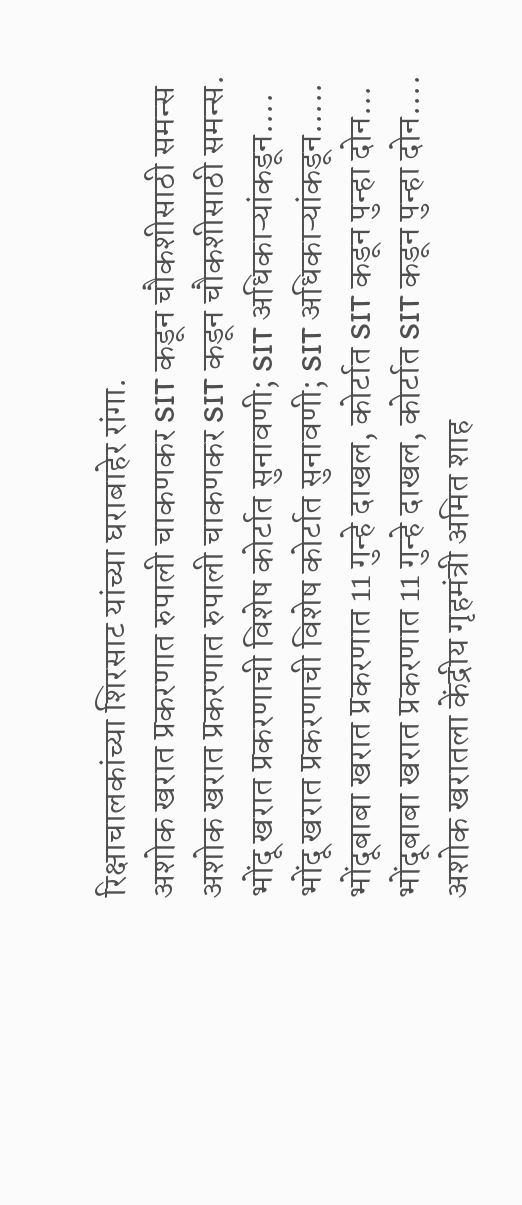रिक्षाचालकांच्या शिरसाट यांच्या घराबाहेर रांगा.
अशोक खरात प्रकरणात रुपाली चाकणकर SIT कडून चौकशीसाठी समन्स
अशोक खरात प्रकरणात रुपाली चाकणकर SIT कडून चौकशीसाठी समन्स.
भोंदू खरात प्रकरणाची विशेष कोर्टात सुनावणी; SIT अधिकाऱ्यांकडून....
भोंदू खरात प्रकरणाची विशेष कोर्टात सुनावणी; SIT अधिकाऱ्यांकडून.....
भोंदूबाबा खरात प्रकरणात 11 गुन्हे दाखल, कोर्टात SIT कडून पुन्हा दोन...
भोंदूबाबा खरात प्रकरणात 11 गुन्हे दाखल, कोर्टात SIT कडून पुन्हा दोन....
अशोक खरातला केंद्रीय गृहमंत्री अमित शाह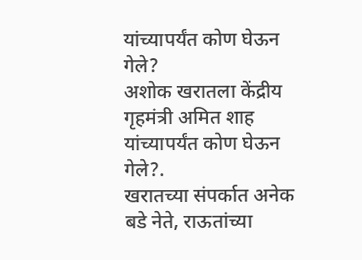यांच्यापर्यंत कोण घेऊन गेले?
अशोक खरातला केंद्रीय गृहमंत्री अमित शाह यांच्यापर्यंत कोण घेऊन गेले?.
खरातच्या संपर्कात अनेक बडे नेते, राऊतांच्या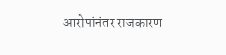आरोपांनंतर राजकारण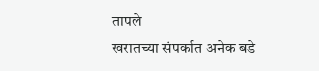तापले
खरातच्या संपर्कात अनेक बडे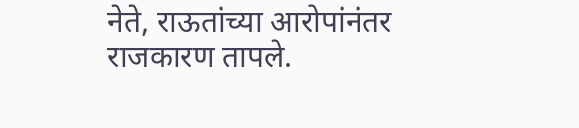नेते, राऊतांच्या आरोपांनंतर राजकारण तापले.